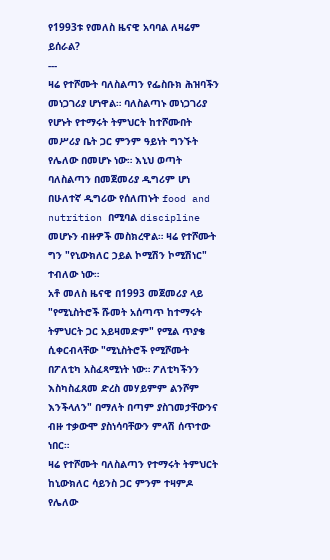የ1993ቱ የመለስ ዜናዊ አባባል ለዛሬም ይሰራል?
---
ዛሬ የተሾሙት ባለስልጣን የፌስቡክ ሕዝባችን መነጋገሪያ ሆነዋል። ባለስልጣኑ መነጋገሪያ የሆኑት የተማሩት ትምህርት ከተሾሙበት መሥሪያ ቤት ጋር ምንም ዓይነት ግንኙት የሌለው በመሆኑ ነው። እኒህ ወጣት ባለስልጣን በመጀመሪያ ዲግሪም ሆነ በሁለተኛ ዲግሪው የሰለጠኑት food and nutrition በሚባል discipline መሆኑን ብዙዎች መስክረዋል። ዛሬ የተሾሙት ግን "የኒውክለር ኃይል ኮሚሽን ኮሚሽነር" ተብለው ነው።
አቶ መለስ ዜናዊ በ1993 መጀመሪያ ላይ "የሚኒስትሮች ሹመት አሰጣጥ ከተማሩት ትምህርት ጋር አይዛመድም" የሚል ጥያቄ ሲቀርብላቸው "ሚኒስትሮች የሚሾሙት በፖለቲካ አስፈጻሚነት ነው። ፖለቲካችንን እስካስፈጸመ ድረስ መሃይምም ልንሾም እንችላለን" በማለት በጣም ያስገመታቸውንና ብዙ ተቃውሞ ያስነሳባቸውን ምላሽ ሰጥተው ነበር።
ዛሬ የተሾሙት ባለስልጣን የተማሩት ትምህርት ከኒውክለር ሳይንስ ጋር ምንም ተዛምዶ የሌለው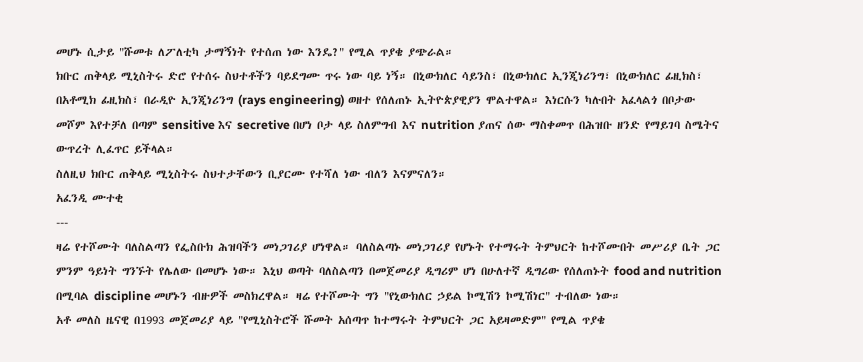መሆኑ ሲታይ "ሹመቱ ለፖለቲካ ታማኝነት የተሰጠ ነው እንዴ?" የሚል ጥያቄ ያጭራል።
ክቡር ጠቅላይ ሚኒስትሩ ድሮ የተሰሩ ስህተቶችን ባይደግሙ ጥሩ ነው ባይ ነኝ። በኒውክለር ሳይንስ፣ በኒውክለር ኢንጂነሪንግ፣ በኒውክለር ፊዚክስ፣ በአቶሚክ ፊዚክስ፣ በራዲዮ ኢንጂነሪንግ (rays engineering) ወዘተ የሰለጠኑ ኢትዮጵያዊያን ሞልተዋል። እነርሱን ካሉበት አፈላልጎ በቦታው መሾም እየተቻለ በጣም sensitive እና secretive በሆነ ቦታ ላይ ስለምግብ እና nutrition ያጠና ሰው ማስቀመጥ በሕዝቡ ዘንድ የማይገባ ስሜትና ውጥረት ሊፈጥር ይችላል።
ስለዚህ ክቡር ጠቅላይ ሚኒስትሩ ስህተታቸውን ቢያርሙ የተሻለ ነው ብለን እናምናለን።
አፈንዲ ሙተቂ
---
ዛሬ የተሾሙት ባለስልጣን የፌስቡክ ሕዝባችን መነጋገሪያ ሆነዋል። ባለስልጣኑ መነጋገሪያ የሆኑት የተማሩት ትምህርት ከተሾሙበት መሥሪያ ቤት ጋር ምንም ዓይነት ግንኙት የሌለው በመሆኑ ነው። እኒህ ወጣት ባለስልጣን በመጀመሪያ ዲግሪም ሆነ በሁለተኛ ዲግሪው የሰለጠኑት food and nutrition በሚባል discipline መሆኑን ብዙዎች መስክረዋል። ዛሬ የተሾሙት ግን "የኒውክለር ኃይል ኮሚሽን ኮሚሽነር" ተብለው ነው።
አቶ መለስ ዜናዊ በ1993 መጀመሪያ ላይ "የሚኒስትሮች ሹመት አሰጣጥ ከተማሩት ትምህርት ጋር አይዛመድም" የሚል ጥያቄ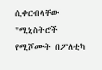ሲቀርብላቸው "ሚኒስትሮች የሚሾሙት በፖለቲካ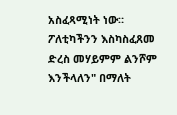አስፈጻሚነት ነው። ፖለቲካችንን እስካስፈጸመ ድረስ መሃይምም ልንሾም እንችላለን" በማለት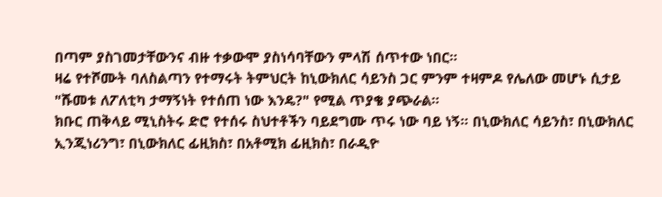በጣም ያስገመታቸውንና ብዙ ተቃውሞ ያስነሳባቸውን ምላሽ ሰጥተው ነበር።
ዛሬ የተሾሙት ባለስልጣን የተማሩት ትምህርት ከኒውክለር ሳይንስ ጋር ምንም ተዛምዶ የሌለው መሆኑ ሲታይ "ሹመቱ ለፖለቲካ ታማኝነት የተሰጠ ነው እንዴ?" የሚል ጥያቄ ያጭራል።
ክቡር ጠቅላይ ሚኒስትሩ ድሮ የተሰሩ ስህተቶችን ባይደግሙ ጥሩ ነው ባይ ነኝ። በኒውክለር ሳይንስ፣ በኒውክለር ኢንጂነሪንግ፣ በኒውክለር ፊዚክስ፣ በአቶሚክ ፊዚክስ፣ በራዲዮ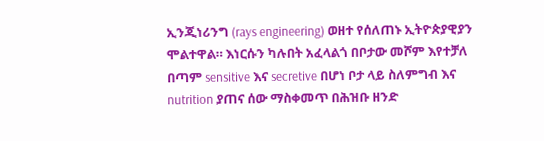ኢንጂነሪንግ (rays engineering) ወዘተ የሰለጠኑ ኢትዮጵያዊያን ሞልተዋል። እነርሱን ካሉበት አፈላልጎ በቦታው መሾም እየተቻለ በጣም sensitive እና secretive በሆነ ቦታ ላይ ስለምግብ እና nutrition ያጠና ሰው ማስቀመጥ በሕዝቡ ዘንድ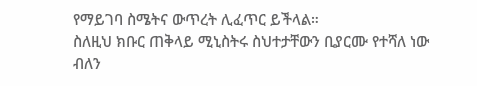የማይገባ ስሜትና ውጥረት ሊፈጥር ይችላል።
ስለዚህ ክቡር ጠቅላይ ሚኒስትሩ ስህተታቸውን ቢያርሙ የተሻለ ነው ብለን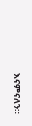እናምናለን።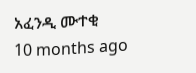አፈንዲ ሙተቂ
10 months ago